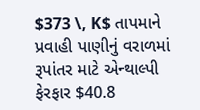$373 \, K$ તાપમાને પ્રવાહી પાણીનું વરાળમાં રૂપાંતર માટે એન્થાલ્પી ફેરફાર $40.8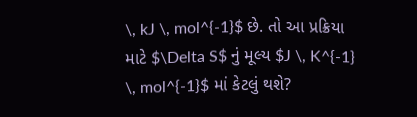\, kJ \, mol^{-1}$ છે. તો આ પ્રક્રિયા માટે $\Delta S$ નું મૂલ્ય $J \, K^{-1} \, mol^{-1}$ માં કેટલું થશે?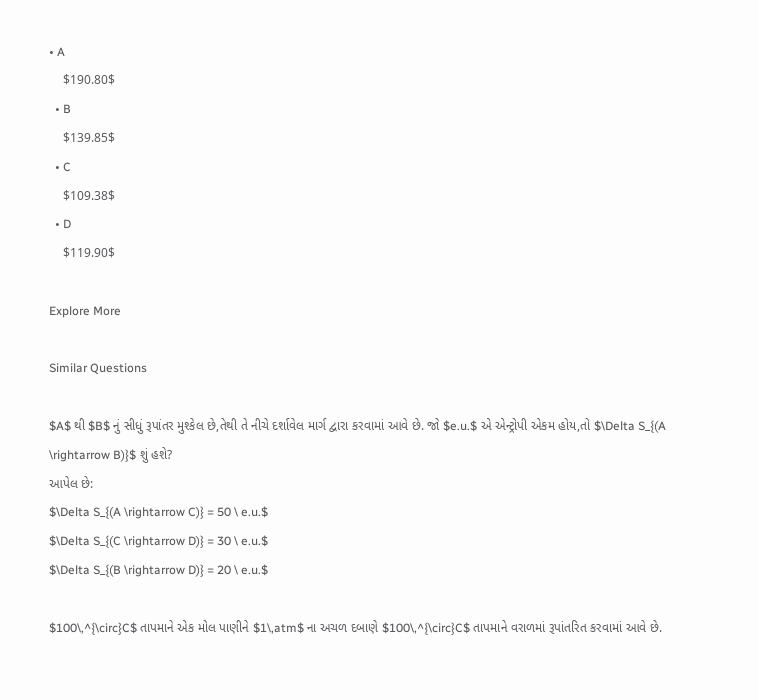• A
    $190.80$
  • B
    $139.85$
  • C
    $109.38$
  • D
    $119.90$

Explore More

Similar Questions

$A$ થી $B$ નું સીધું રૂપાંતર મુશ્કેલ છે,તેથી તે નીચે દર્શાવેલ માર્ગ દ્વારા કરવામાં આવે છે. જો $e.u.$ એ એન્ટ્રોપી એકમ હોય,તો $\Delta S_{(A \rightarrow B)}$ શું હશે?
આપેલ છે:
$\Delta S_{(A \rightarrow C)} = 50 \ e.u.$
$\Delta S_{(C \rightarrow D)} = 30 \ e.u.$
$\Delta S_{(B \rightarrow D)} = 20 \ e.u.$

$100\,^{\circ}C$ તાપમાને એક મોલ પાણીને $1\,atm$ ના અચળ દબાણે $100\,^{\circ}C$ તાપમાને વરાળમાં રૂપાંતરિત કરવામાં આવે છે.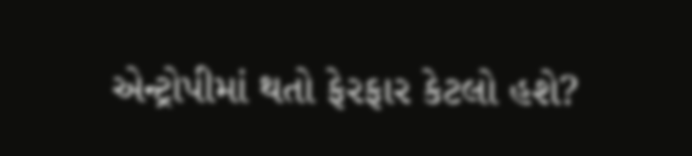એન્ટ્રોપીમાં થતો ફેરફાર કેટલો હશે?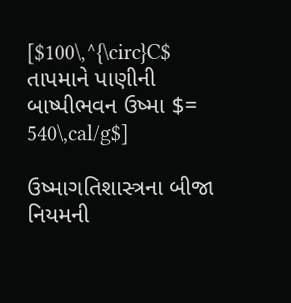[$100\,^{\circ}C$ તાપમાને પાણીની બાષ્પીભવન ઉષ્મા $= 540\,cal/g$]

ઉષ્માગતિશાસ્ત્રના બીજા નિયમની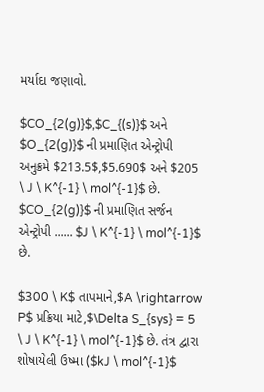મર્યાદા જણાવો.

$CO_{2(g)}$,$C_{(s)}$ અને $O_{2(g)}$ ની પ્રમાણિત એન્ટ્રોપી અનુક્રમે $213.5$,$5.690$ અને $205 \ J \ K^{-1} \ mol^{-1}$ છે. $CO_{2(g)}$ ની પ્રમાણિત સર્જન એન્ટ્રોપી ...... $J \ K^{-1} \ mol^{-1}$ છે.

$300 \ K$ તાપમાને,$A \rightarrow P$ પ્રક્રિયા માટે,$\Delta S_{sys} = 5 \ J \ K^{-1} \ mol^{-1}$ છે. તંત્ર દ્વારા શોષાયેલી ઉષ્મા ($kJ \ mol^{-1}$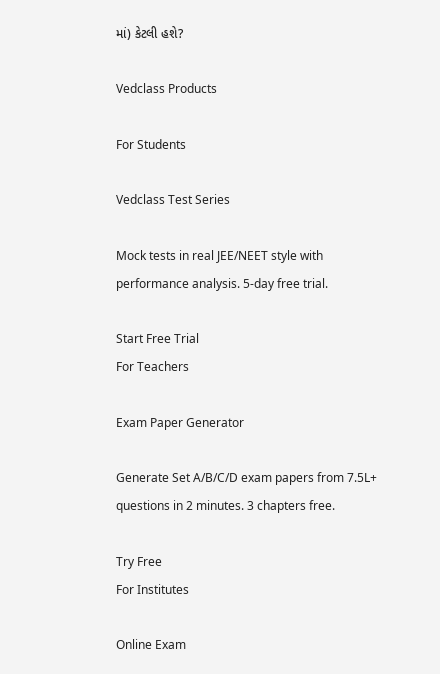માં) કેટલી હશે?

Vedclass Products

For Students

Vedclass Test Series

Mock tests in real JEE/NEET style with performance analysis. 5-day free trial.

Start Free Trial
For Teachers

Exam Paper Generator

Generate Set A/B/C/D exam papers from 7.5L+ questions in 2 minutes. 3 chapters free.

Try Free
For Institutes

Online Exam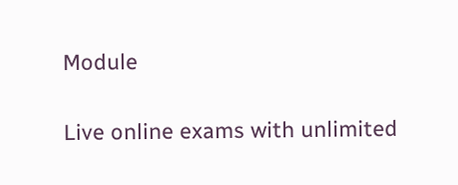Module

Live online exams with unlimited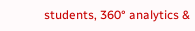students, 360° analytics &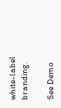white-label branding.

See Demo